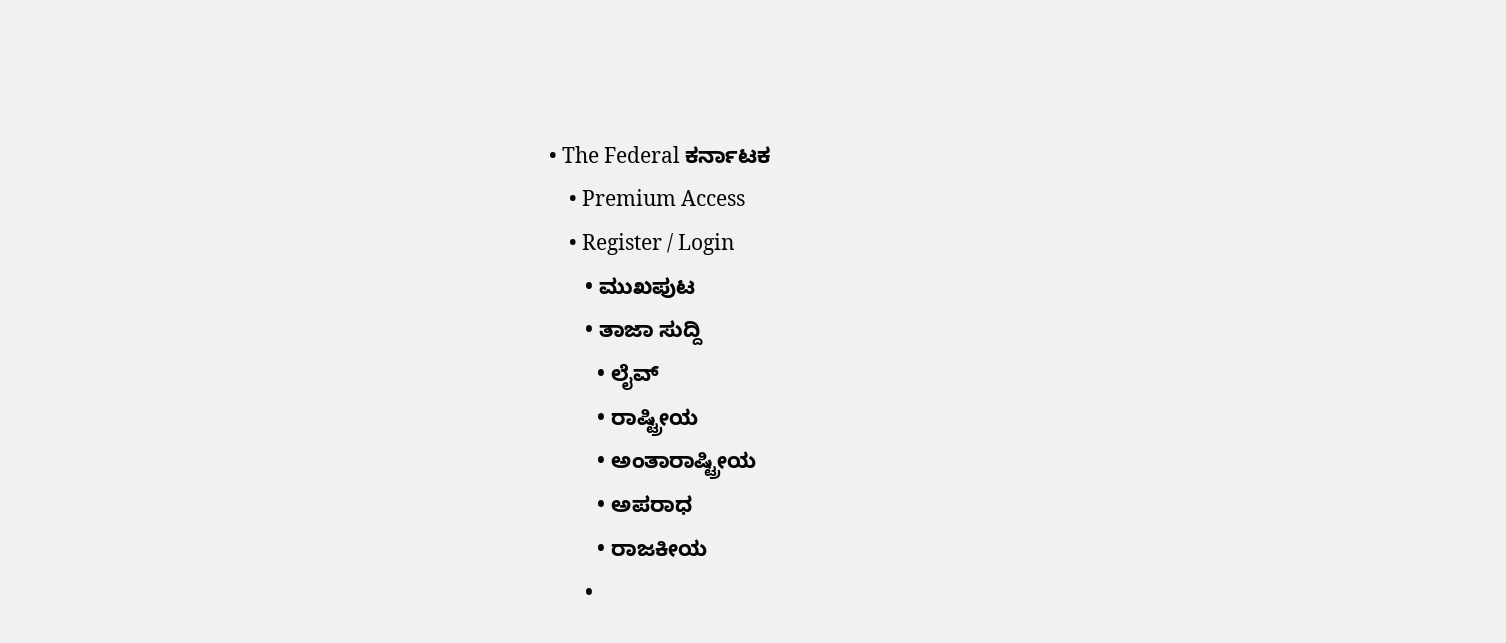• The Federal ಕರ್ನಾಟಕ
    • Premium Access
    • Register / Login
      • ಮುಖಪುಟ
      • ತಾಜಾ ಸುದ್ದಿ
        • ಲೈವ್‌
        • ರಾಷ್ಟ್ರೀಯ
        • ಅಂತಾರಾಷ್ಟ್ರೀಯ
        • ಅಪರಾಧ
        • ರಾಜಕೀಯ
      •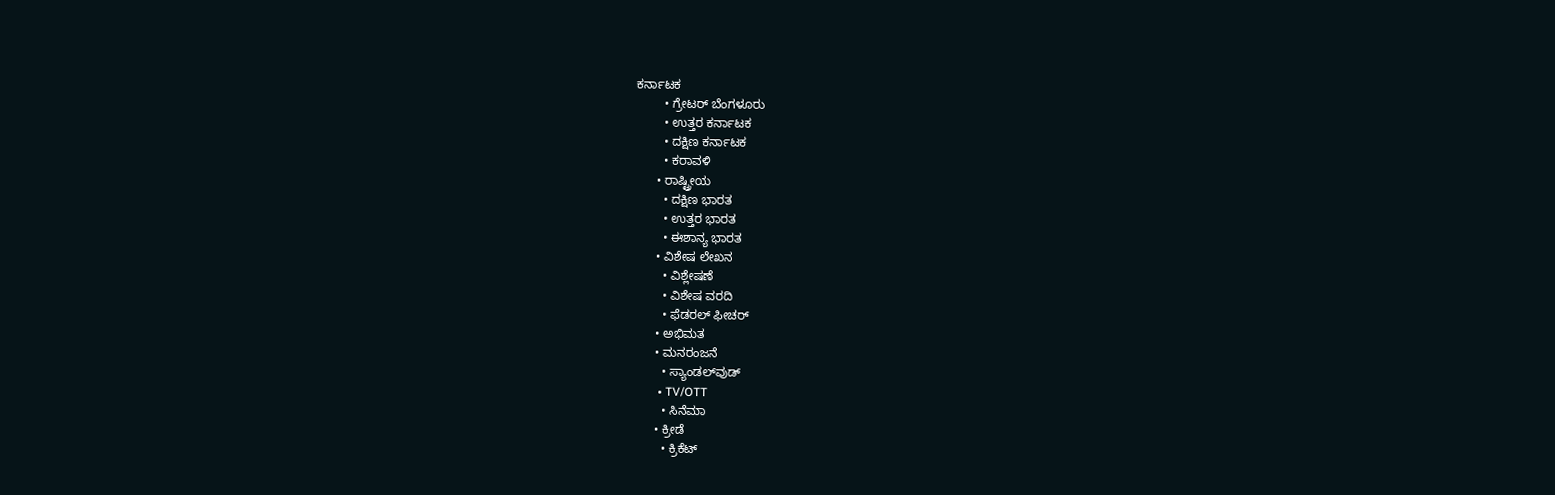ಕರ್ನಾಟಕ
        • ಗ್ರೇಟರ್ ಬೆಂಗಳೂರು
        • ಉತ್ತರ ಕರ್ನಾಟಕ
        • ದಕ್ಷಿಣ ಕರ್ನಾಟಕ
        • ಕರಾವಳಿ
      • ರಾಷ್ಟ್ರೀಯ
        • ದಕ್ಷಿಣ ಭಾರತ
        • ಉತ್ತರ ಭಾರತ
        • ಈಶಾನ್ಯ ಭಾರತ
      • ವಿಶೇಷ ಲೇಖನ
        • ವಿಶ್ಲೇಷಣೆ
        • ವಿಶೇಷ ವರದಿ
        • ಫೆಡರಲ್ ಫೀಚರ್
      • ಅಭಿಮತ
      • ಮನರಂಜನೆ
        • ಸ್ಯಾಂಡಲ್‌ವುಡ್
        • TV/OTT
        • ಸಿನೆಮಾ
      • ಕ್ರೀಡೆ
        • ಕ್ರಿಕೆಟ್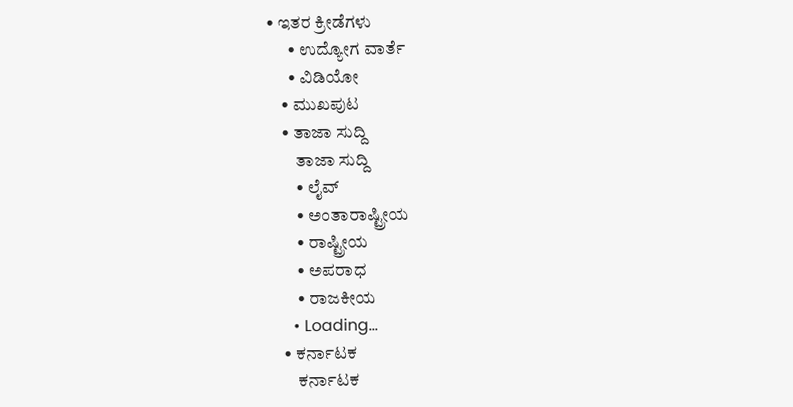• ಇತರ ಕ್ರೀಡೆಗಳು
      • ಉದ್ಯೋಗ ವಾರ್ತೆ
      • ವಿಡಿಯೋ
    • ಮುಖಪುಟ
    • ತಾಜಾ ಸುದ್ದಿ
        ತಾಜಾ ಸುದ್ದಿ
        • ಲೈವ್‌
        • ಅಂತಾರಾಷ್ಟ್ರೀಯ
        • ರಾಷ್ಟ್ರೀಯ
        • ಅಪರಾಧ
        • ರಾಜಕೀಯ
      • Loading...
    • ಕರ್ನಾಟಕ
        ಕರ್ನಾಟಕ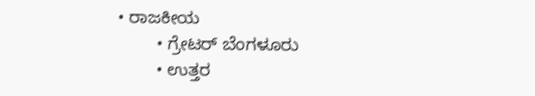• ರಾಜಕೀಯ
        • ಗ್ರೇಟರ್ ಬೆಂಗಳೂರು
        • ಉತ್ತರ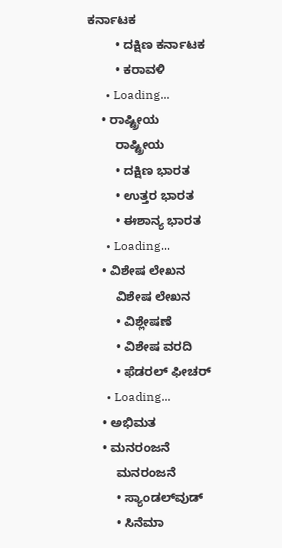ಕರ್ನಾಟಕ
        • ದಕ್ಷಿಣ ಕರ್ನಾಟಕ
        • ಕರಾವಳಿ
      • Loading...
    • ರಾಷ್ಟ್ರೀಯ
        ರಾಷ್ಟ್ರೀಯ
        • ದಕ್ಷಿಣ ಭಾರತ
        • ಉತ್ತರ ಭಾರತ
        • ಈಶಾನ್ಯ ಭಾರತ
      • Loading...
    • ವಿಶೇಷ ಲೇಖನ
        ವಿಶೇಷ ಲೇಖನ
        • ವಿಶ್ಲೇಷಣೆ
        • ವಿಶೇಷ ವರದಿ
        • ಫೆಡರಲ್ ಫೀಚರ್
      • Loading...
    • ಅಭಿಮತ
    • ಮನರಂಜನೆ
        ಮನರಂಜನೆ
        • ಸ್ಯಾಂಡಲ್‌ವುಡ್
        • ಸಿನೆಮಾ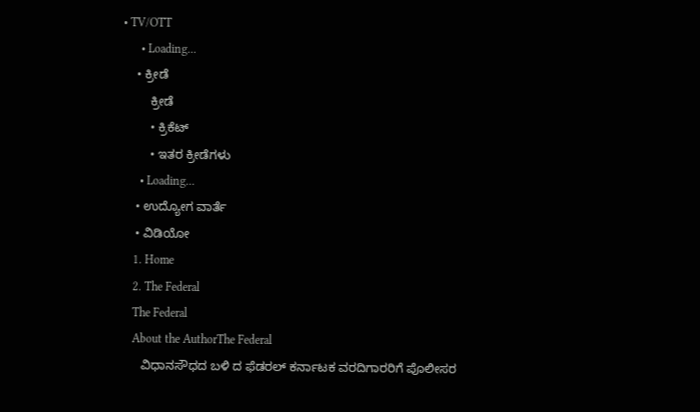• TV/OTT
      • Loading...
    • ಕ್ರೀಡೆ
        ಕ್ರೀಡೆ
        • ಕ್ರಿಕೆಟ್
        • ಇತರ ಕ್ರೀಡೆಗಳು
      • Loading...
    • ಉದ್ಯೋಗ ವಾರ್ತೆ
    • ವಿಡಿಯೋ
    1. Home
    2. The Federal
    The Federal
    About the AuthorThe Federal
      ವಿಧಾನಸೌಧದ ಬಳಿ ದ ಫೆಡರಲ್ ಕರ್ನಾಟಕ ವರದಿಗಾರರಿಗೆ ಪೊಲೀಸರ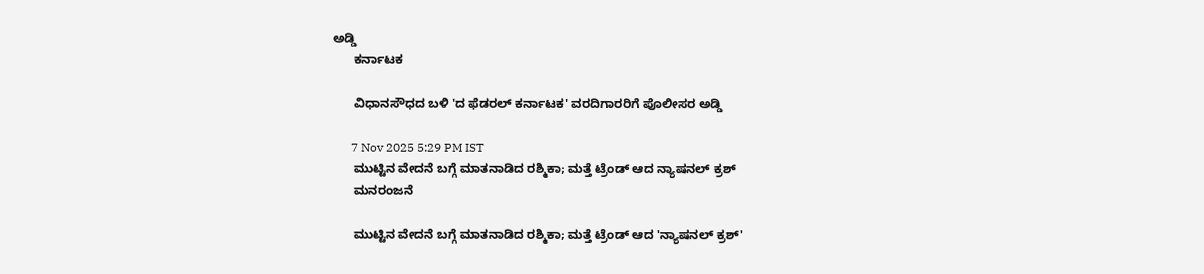ಅಡ್ಡಿ
      ಕರ್ನಾಟಕ

      ವಿಧಾನಸೌಧದ ಬಳಿ 'ದ ಫೆಡರಲ್ ಕರ್ನಾಟಕ' ವರದಿಗಾರರಿಗೆ ಪೊಲೀಸರ ಅಡ್ಡಿ

      7 Nov 2025 5:29 PM IST
      ಮುಟ್ಟಿನ ವೇದನೆ ಬಗ್ಗೆ ಮಾತನಾಡಿದ ರಶ್ಮಿಕಾ; ಮತ್ತೆ ಟ್ರೆಂಡ್ ಆದ ನ್ಯಾಷನಲ್ ಕ್ರಶ್
      ಮನರಂಜನೆ

      ಮುಟ್ಟಿನ ವೇದನೆ ಬಗ್ಗೆ ಮಾತನಾಡಿದ ರಶ್ಮಿಕಾ; ಮತ್ತೆ ಟ್ರೆಂಡ್ ಆದ 'ನ್ಯಾಷನಲ್ ಕ್ರಶ್'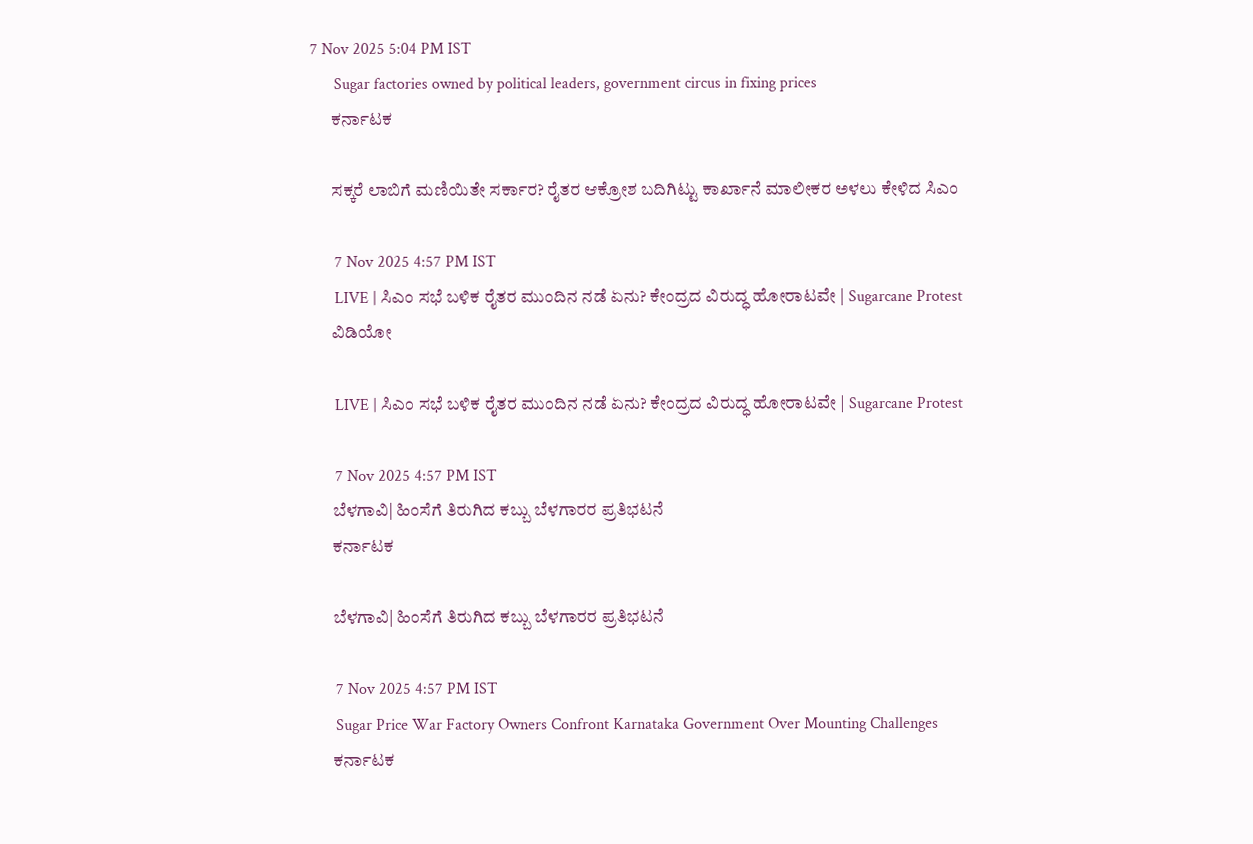7 Nov 2025 5:04 PM IST
      Sugar factories owned by political leaders, government circus in fixing prices
      ಕರ್ನಾಟಕ

      ಸಕ್ಕರೆ ಲಾಬಿಗೆ ಮಣಿಯಿತೇ ಸರ್ಕಾರ? ರೈತರ ಆಕ್ರೋಶ ಬದಿಗಿಟ್ಟು ಕಾರ್ಖಾನೆ ಮಾಲೀಕರ ಅಳಲು ಕೇಳಿದ ಸಿಎಂ

      7 Nov 2025 4:57 PM IST
      LIVE | ಸಿಎಂ ಸಭೆ ಬಳಿಕ ರೈತರ ಮುಂದಿನ ನಡೆ ಏನು? ಕೇಂದ್ರದ ವಿರುದ್ಧ ಹೋರಾಟವೇ | Sugarcane Protest
      ವಿಡಿಯೋ

      LIVE | ಸಿಎಂ ಸಭೆ ಬಳಿಕ ರೈತರ ಮುಂದಿನ ನಡೆ ಏನು? ಕೇಂದ್ರದ ವಿರುದ್ಧ ಹೋರಾಟವೇ | Sugarcane Protest

      7 Nov 2025 4:57 PM IST
      ಬೆಳಗಾವಿ| ಹಿಂಸೆಗೆ ತಿರುಗಿದ ಕಬ್ಬು ಬೆಳಗಾರರ ಪ್ರತಿಭಟನೆ
      ಕರ್ನಾಟಕ

      ಬೆಳಗಾವಿ| ಹಿಂಸೆಗೆ ತಿರುಗಿದ ಕಬ್ಬು ಬೆಳಗಾರರ ಪ್ರತಿಭಟನೆ

      7 Nov 2025 4:57 PM IST
      Sugar Price War Factory Owners Confront Karnataka Government Over Mounting Challenges
      ಕರ್ನಾಟಕ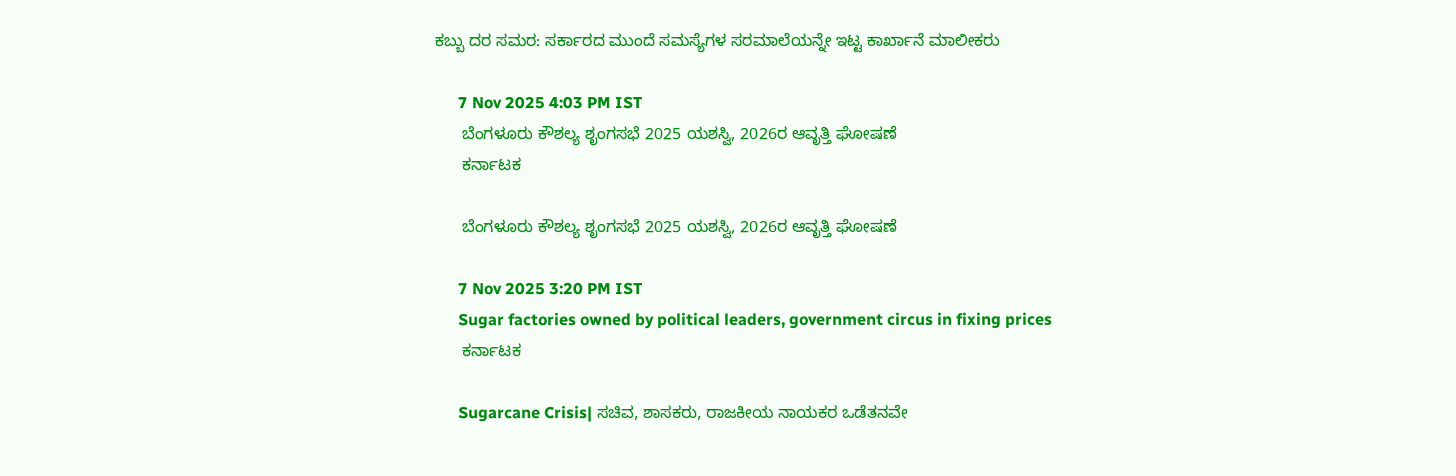ಕಬ್ಬು ದರ ಸಮರ: ಸರ್ಕಾರದ ಮುಂದೆ ಸಮಸ್ಯೆಗಳ ಸರಮಾಲೆಯನ್ನೇ ಇಟ್ಟ ಕಾರ್ಖಾನೆ ಮಾಲೀಕರು

      7 Nov 2025 4:03 PM IST
      ಬೆಂಗಳೂರು ಕೌಶಲ್ಯ ಶೃಂಗಸಭೆ 2025 ಯಶಸ್ವಿ, 2026ರ ಆವೃತ್ತಿ ಘೋಷಣೆ
      ಕರ್ನಾಟಕ

      ಬೆಂಗಳೂರು ಕೌಶಲ್ಯ ಶೃಂಗಸಭೆ 2025 ಯಶಸ್ವಿ, 2026ರ ಆವೃತ್ತಿ ಘೋಷಣೆ

      7 Nov 2025 3:20 PM IST
      Sugar factories owned by political leaders, government circus in fixing prices
      ಕರ್ನಾಟಕ

      Sugarcane Crisis| ಸಚಿವ, ಶಾಸಕರು, ರಾಜಕೀಯ ನಾಯಕರ ಒಡೆತನವೇ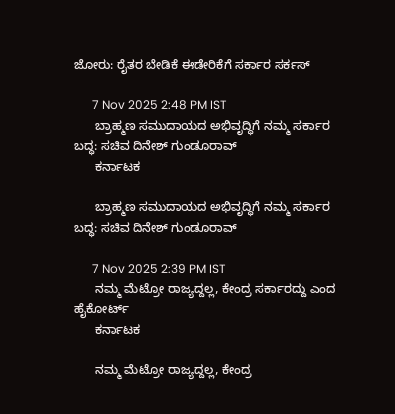ಜೋರು: ರೈತರ ಬೇಡಿಕೆ ಈಡೇರಿಕೆಗೆ ಸರ್ಕಾರ ಸರ್ಕಸ್‌

      7 Nov 2025 2:48 PM IST
      ಬ್ರಾಹ್ಮಣ ಸಮುದಾಯದ ಅಭಿವೃದ್ಧಿಗೆ ನಮ್ಮ ಸರ್ಕಾರ ಬದ್ಧ: ಸಚಿವ ದಿನೇಶ್ ಗುಂಡೂರಾವ್
      ಕರ್ನಾಟಕ

      ಬ್ರಾಹ್ಮಣ ಸಮುದಾಯದ ಅಭಿವೃದ್ಧಿಗೆ ನಮ್ಮ ಸರ್ಕಾರ ಬದ್ಧ: ಸಚಿವ ದಿನೇಶ್ ಗುಂಡೂರಾವ್

      7 Nov 2025 2:39 PM IST
      ನಮ್ಮ ಮೆಟ್ರೋ ರಾಜ್ಯದ್ದಲ್ಲ, ಕೇಂದ್ರ ಸರ್ಕಾರದ್ದು ಎಂದ ಹೈಕೋರ್ಟ್
      ಕರ್ನಾಟಕ

      ನಮ್ಮ ಮೆಟ್ರೋ ರಾಜ್ಯದ್ದಲ್ಲ, ಕೇಂದ್ರ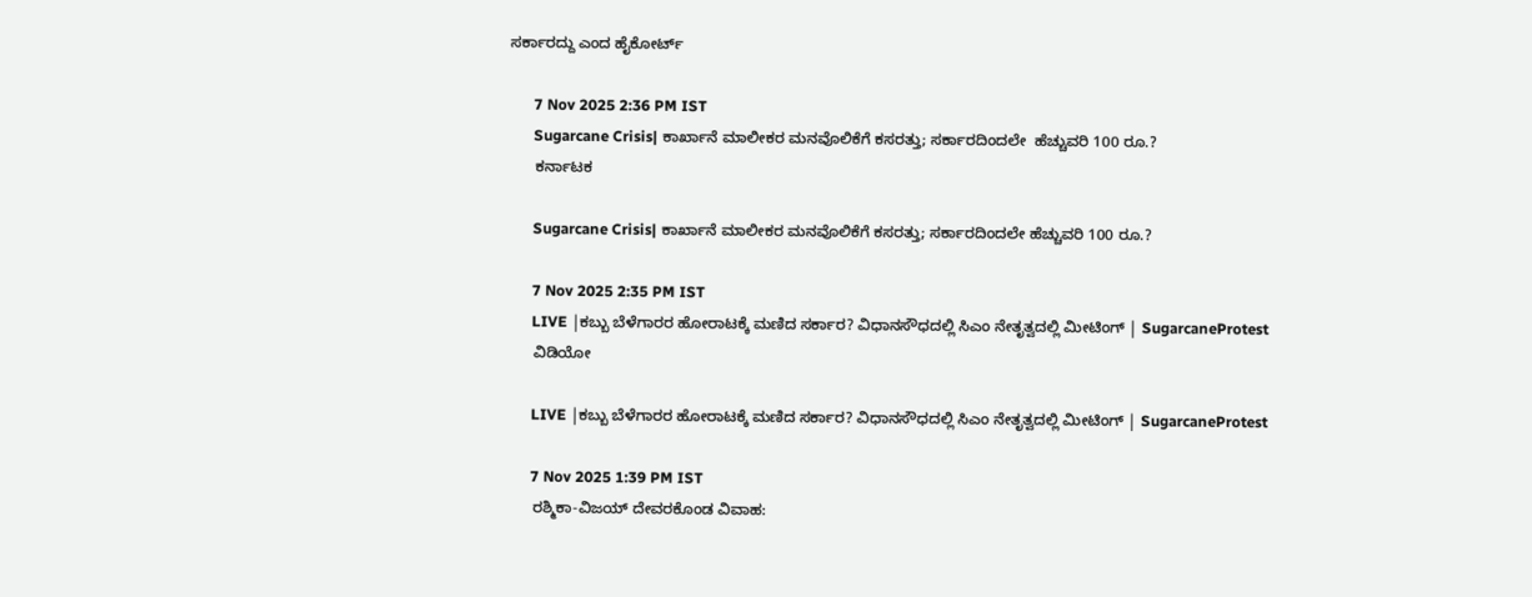ಸರ್ಕಾರದ್ದು ಎಂದ ಹೈಕೋರ್ಟ್

      7 Nov 2025 2:36 PM IST
      Sugarcane Crisis| ಕಾರ್ಖಾನೆ ಮಾಲೀಕರ ಮನವೊಲಿಕೆಗೆ ಕಸರತ್ತು; ಸರ್ಕಾರದಿಂದಲೇ  ಹೆಚ್ಚುವರಿ 100 ರೂ.?
      ಕರ್ನಾಟಕ

      Sugarcane Crisis| ಕಾರ್ಖಾನೆ ಮಾಲೀಕರ ಮನವೊಲಿಕೆಗೆ ಕಸರತ್ತು; ಸರ್ಕಾರದಿಂದಲೇ ಹೆಚ್ಚುವರಿ 100 ರೂ.?

      7 Nov 2025 2:35 PM IST
      LIVE |ಕಬ್ಬು ಬೆಳೆಗಾರರ ಹೋರಾಟಕ್ಕೆ ಮಣಿದ ಸರ್ಕಾರ? ವಿಧಾನಸೌಧದಲ್ಲಿ ಸಿಎಂ ನೇತೃತ್ವದಲ್ಲಿ ಮೀಟಿಂಗ್ | SugarcaneProtest
      ವಿಡಿಯೋ

      LIVE |ಕಬ್ಬು ಬೆಳೆಗಾರರ ಹೋರಾಟಕ್ಕೆ ಮಣಿದ ಸರ್ಕಾರ? ವಿಧಾನಸೌಧದಲ್ಲಿ ಸಿಎಂ ನೇತೃತ್ವದಲ್ಲಿ ಮೀಟಿಂಗ್ | SugarcaneProtest

      7 Nov 2025 1:39 PM IST
      ರಶ್ಮಿಕಾ-ವಿಜಯ್ ದೇವರಕೊಂಡ ವಿವಾಹ: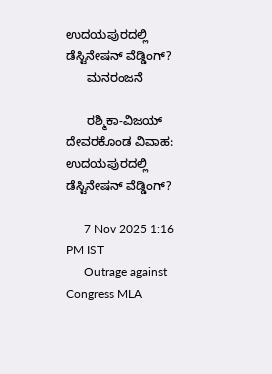ಉದಯಪುರದಲ್ಲಿ ಡೆಸ್ಟಿನೇಷನ್ ವೆಡ್ಡಿಂಗ್?
      ಮನರಂಜನೆ

      ರಶ್ಮಿಕಾ-ವಿಜಯ್ ದೇವರಕೊಂಡ ವಿವಾಹ: ಉದಯಪುರದಲ್ಲಿ ಡೆಸ್ಟಿನೇಷನ್ ವೆಡ್ಡಿಂಗ್?

      7 Nov 2025 1:16 PM IST
      Outrage against Congress MLA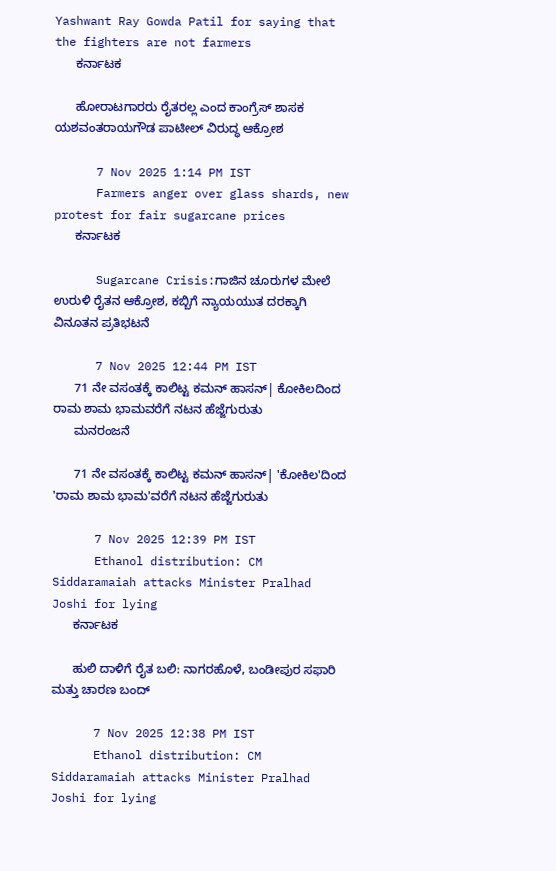Yashwant Ray Gowda Patil for saying that the fighters are not farmers
      ಕರ್ನಾಟಕ

      ಹೋರಾಟಗಾರರು ರೈತರಲ್ಲ ಎಂದ ಕಾಂಗ್ರೆಸ್ ಶಾಸಕ ಯಶವಂತರಾಯಗೌಡ ಪಾಟೀಲ್ ವಿರುದ್ಧ ಆಕ್ರೋಶ

      7 Nov 2025 1:14 PM IST
      Farmers anger over glass shards, new protest for fair sugarcane prices
      ಕರ್ನಾಟಕ

      Sugarcane Crisis:ಗಾಜಿನ ಚೂರುಗಳ ಮೇಲೆ ಉರುಳಿ ರೈತನ ಆಕ್ರೋಶ, ಕಬ್ಬಿಗೆ ನ್ಯಾಯಯುತ ದರಕ್ಕಾಗಿ ವಿನೂತನ ಪ್ರತಿಭಟನೆ

      7 Nov 2025 12:44 PM IST
      71 ನೇ ವಸಂತಕ್ಕೆ ಕಾಲಿಟ್ಟ ಕಮನ್‌ ಹಾಸನ್‌| ಕೋಕಿಲದಿಂದ ರಾಮ ಶಾಮ ಭಾಮವರೆಗೆ ನಟನ ಹೆಜ್ಜೆಗುರುತು
      ಮನರಂಜನೆ

      71 ನೇ ವಸಂತಕ್ಕೆ ಕಾಲಿಟ್ಟ ಕಮನ್‌ ಹಾಸನ್‌| 'ಕೋಕಿಲ'ದಿಂದ 'ರಾಮ ಶಾಮ ಭಾಮ'ವರೆಗೆ ನಟನ ಹೆಜ್ಜೆಗುರುತು

      7 Nov 2025 12:39 PM IST
      Ethanol distribution: CM Siddaramaiah attacks Minister Pralhad Joshi for lying
      ಕರ್ನಾಟಕ

      ಹುಲಿ ದಾಳಿಗೆ ರೈತ ಬಲಿ: ನಾಗರಹೊಳೆ, ಬಂಡೀಪುರ ಸಫಾರಿ ಮತ್ತು ಚಾರಣ ಬಂದ್

      7 Nov 2025 12:38 PM IST
      Ethanol distribution: CM Siddaramaiah attacks Minister Pralhad Joshi for lying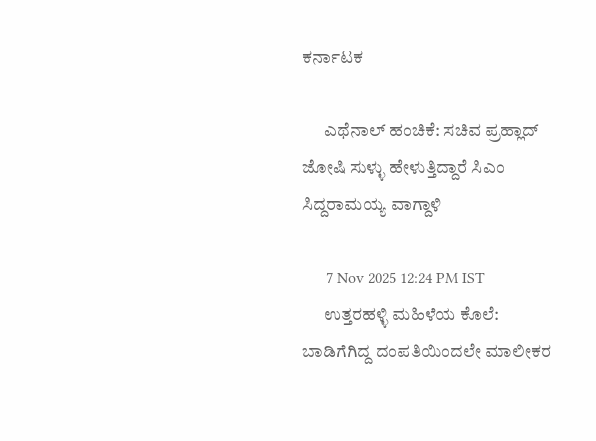ಕರ್ನಾಟಕ

      ಎಥೆನಾಲ್ ಹಂಚಿಕೆ: ಸಚಿವ ಪ್ರಹ್ಲಾದ್ ಜೋಷಿ ಸುಳ್ಳು ಹೇಳುತ್ತಿದ್ದಾರೆ ಸಿಎಂ ಸಿದ್ದರಾಮಯ್ಯ ವಾಗ್ದಾಳಿ

      7 Nov 2025 12:24 PM IST
      ಉತ್ತರಹಳ್ಳಿ ಮಹಿಳೆಯ ಕೊಲೆ: ಬಾಡಿಗೆಗಿದ್ದ ದಂಪತಿಯಿಂದಲೇ ಮಾಲೀಕರ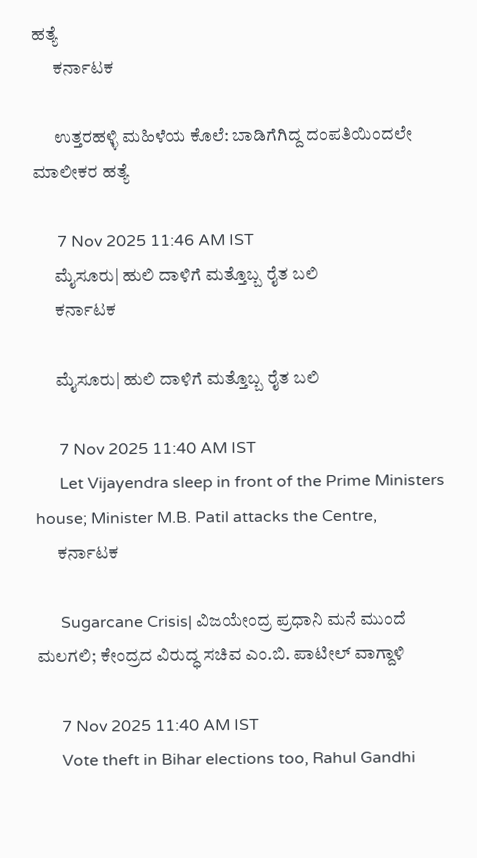ಹತ್ಯೆ
      ಕರ್ನಾಟಕ

      ಉತ್ತರಹಳ್ಳಿ ಮಹಿಳೆಯ ಕೊಲೆ: ಬಾಡಿಗೆಗಿದ್ದ ದಂಪತಿಯಿಂದಲೇ ಮಾಲೀಕರ ಹತ್ಯೆ

      7 Nov 2025 11:46 AM IST
      ಮೈಸೂರು| ಹುಲಿ ದಾಳಿಗೆ ಮತ್ತೊಬ್ಬ ರೈತ ಬಲಿ
      ಕರ್ನಾಟಕ

      ಮೈಸೂರು| ಹುಲಿ ದಾಳಿಗೆ ಮತ್ತೊಬ್ಬ ರೈತ ಬಲಿ

      7 Nov 2025 11:40 AM IST
      Let Vijayendra sleep in front of the Prime Ministers house; Minister M.B. Patil attacks the Centre,
      ಕರ್ನಾಟಕ

      Sugarcane Crisis| ವಿಜಯೇಂದ್ರ ಪ್ರಧಾನಿ ಮನೆ ಮುಂದೆ ಮಲಗಲಿ; ಕೇಂದ್ರದ ವಿರುದ್ಧ ಸಚಿವ ಎಂ.ಬಿ. ಪಾಟೀಲ್ ವಾಗ್ದಾಳಿ

      7 Nov 2025 11:40 AM IST
      Vote theft in Bihar elections too, Rahul Gandhi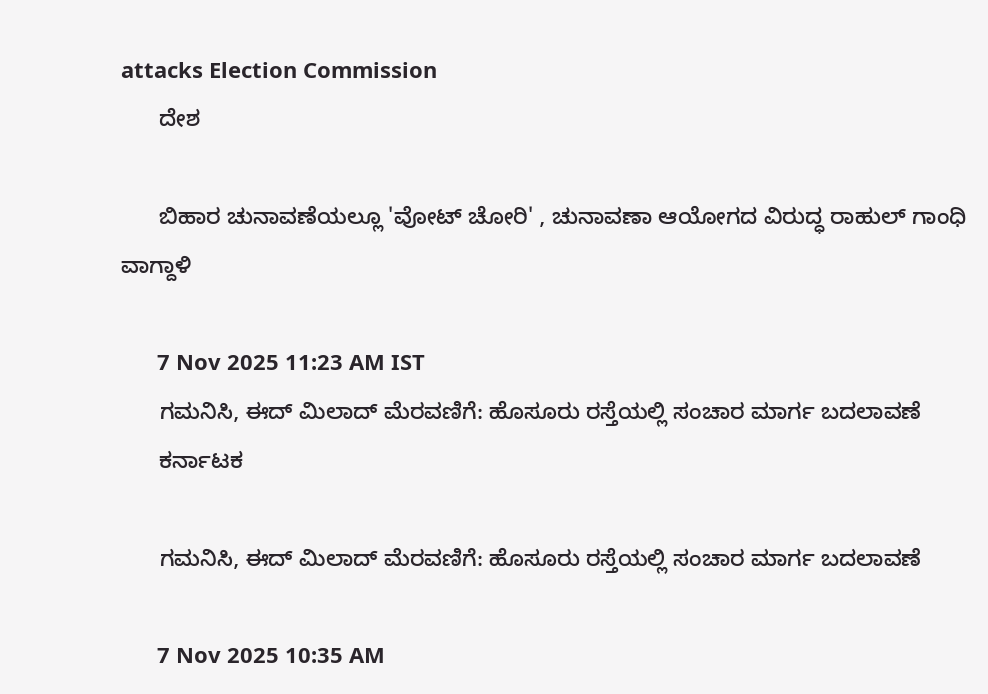attacks Election Commission
      ದೇಶ

      ಬಿಹಾರ ಚುನಾವಣೆಯಲ್ಲೂ 'ವೋಟ್ ಚೋರಿ' , ಚುನಾವಣಾ ಆಯೋಗದ ವಿರುದ್ಧ ರಾಹುಲ್ ಗಾಂಧಿ ವಾಗ್ದಾಳಿ

      7 Nov 2025 11:23 AM IST
      ಗಮನಿಸಿ, ಈದ್ ಮಿಲಾದ್ ಮೆರವಣಿಗೆ: ಹೊಸೂರು ರಸ್ತೆಯಲ್ಲಿ ಸಂಚಾರ ಮಾರ್ಗ ಬದಲಾವಣೆ
      ಕರ್ನಾಟಕ

      ಗಮನಿಸಿ, ಈದ್ ಮಿಲಾದ್ ಮೆರವಣಿಗೆ: ಹೊಸೂರು ರಸ್ತೆಯಲ್ಲಿ ಸಂಚಾರ ಮಾರ್ಗ ಬದಲಾವಣೆ

      7 Nov 2025 10:35 AM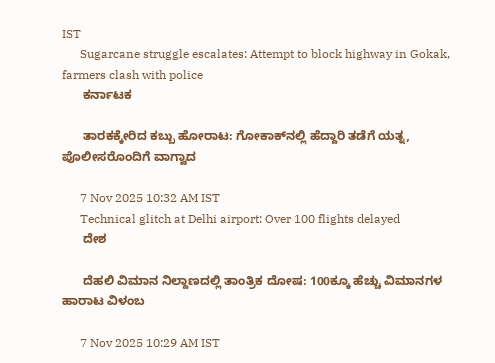IST
      Sugarcane struggle escalates: Attempt to block highway in Gokak, farmers clash with police
      ಕರ್ನಾಟಕ

      ತಾರಕಕ್ಕೇರಿದ ಕಬ್ಬು ಹೋರಾಟ: ಗೋಕಾಕ್‌ನಲ್ಲಿ ಹೆದ್ದಾರಿ ತಡೆಗೆ ಯತ್ನ, ಪೊಲೀಸರೊಂದಿಗೆ ವಾಗ್ವಾದ

      7 Nov 2025 10:32 AM IST
      Technical glitch at Delhi airport: Over 100 flights delayed
      ದೇಶ

      ದೆಹಲಿ ವಿಮಾನ ನಿಲ್ದಾಣದಲ್ಲಿ ತಾಂತ್ರಿಕ ದೋಷ: 100ಕ್ಕೂ ಹೆಚ್ಚು ವಿಮಾನಗಳ ಹಾರಾಟ ವಿಳಂಬ

      7 Nov 2025 10:29 AM IST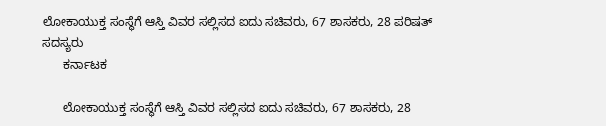ಲೋಕಾಯುಕ್ತ ಸಂಸ್ಥೆಗೆ ಆಸ್ತಿ ವಿವರ ಸಲ್ಲಿಸದ ಐದು ಸಚಿವರು, 67 ಶಾಸಕರು, 28 ಪರಿಷತ್ ಸದಸ್ಯರು
      ಕರ್ನಾಟಕ

      ಲೋಕಾಯುಕ್ತ ಸಂಸ್ಥೆಗೆ ಆಸ್ತಿ ವಿವರ ಸಲ್ಲಿಸದ ಐದು ಸಚಿವರು, 67 ಶಾಸಕರು, 28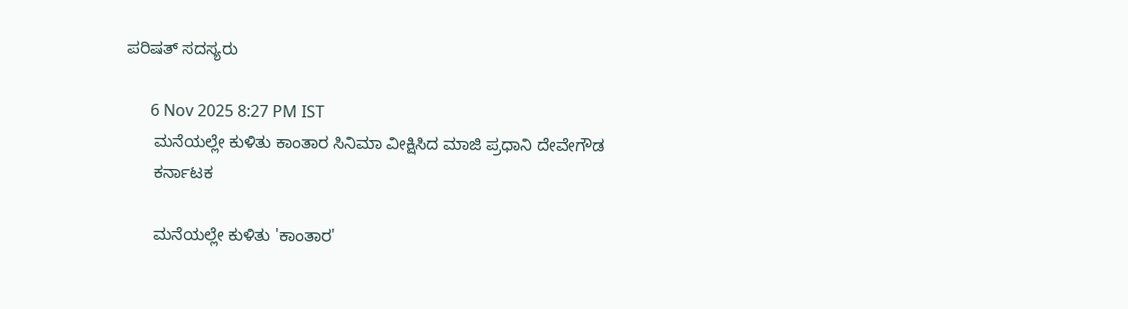ಪರಿಷತ್ ಸದಸ್ಯರು

      6 Nov 2025 8:27 PM IST
      ಮನೆಯಲ್ಲೇ ಕುಳಿತು ಕಾಂತಾರ ಸಿನಿಮಾ ವೀಕ್ಷಿಸಿದ ಮಾಜಿ ಪ್ರಧಾನಿ ದೇವೇಗೌಡ
      ಕರ್ನಾಟಕ

      ಮನೆಯಲ್ಲೇ ಕುಳಿತು 'ಕಾಂತಾರ'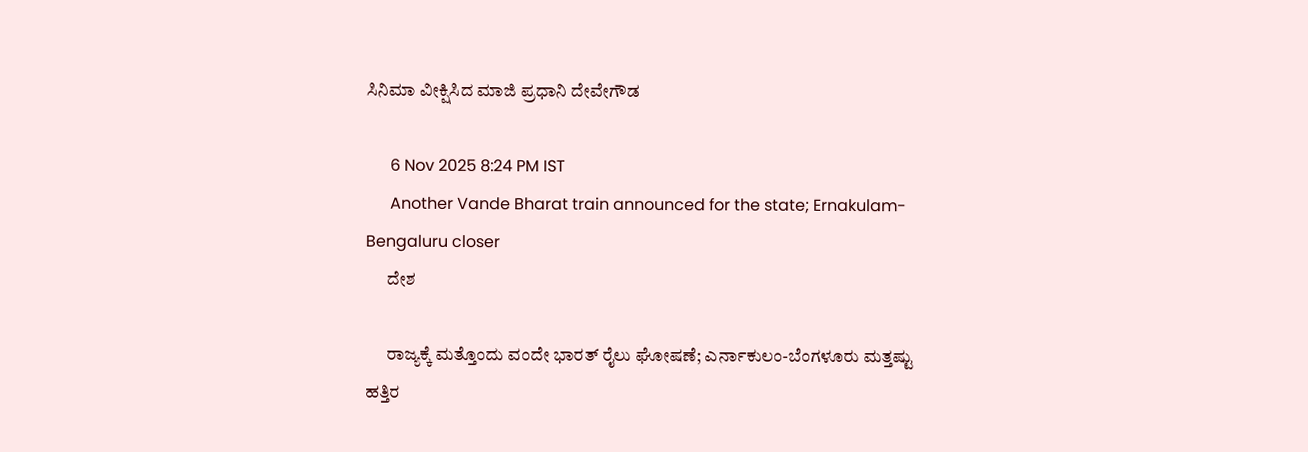ಸಿನಿಮಾ ವೀಕ್ಷಿಸಿದ ಮಾಜಿ ಪ್ರಧಾನಿ ದೇವೇಗೌಡ

      6 Nov 2025 8:24 PM IST
      Another Vande Bharat train announced for the state; Ernakulam-Bengaluru closer
      ದೇಶ

      ರಾಜ್ಯಕ್ಕೆ ಮತ್ತೊಂದು ವಂದೇ ಭಾರತ್‌ ರೈಲು ಘೋಷಣೆ; ಎರ್ನಾಕುಲಂ-ಬೆಂಗಳೂರು ಮತ್ತಷ್ಟು ಹತ್ತಿರ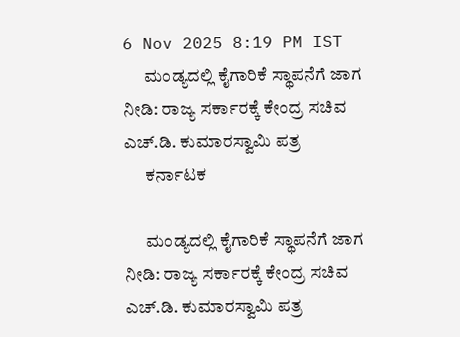6 Nov 2025 8:19 PM IST
      ಮಂಡ್ಯದಲ್ಲಿ ಕೈಗಾರಿಕೆ ಸ್ಥಾಪನೆಗೆ ಜಾಗ ನೀಡಿ: ರಾಜ್ಯ ಸರ್ಕಾರಕ್ಕೆ ಕೇಂದ್ರ ಸಚಿವ ಎಚ್.ಡಿ. ಕುಮಾರಸ್ವಾಮಿ ಪತ್ರ
      ಕರ್ನಾಟಕ

      ಮಂಡ್ಯದಲ್ಲಿ ಕೈಗಾರಿಕೆ ಸ್ಥಾಪನೆಗೆ ಜಾಗ ನೀಡಿ: ರಾಜ್ಯ ಸರ್ಕಾರಕ್ಕೆ ಕೇಂದ್ರ ಸಚಿವ ಎಚ್.ಡಿ. ಕುಮಾರಸ್ವಾಮಿ ಪತ್ರ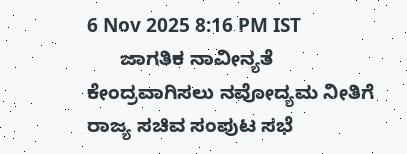6 Nov 2025 8:16 PM IST
      ಜಾಗತಿಕ ನಾವೀನ್ಯತೆ ಕೇಂದ್ರವಾಗಿಸಲು ನವೋದ್ಯಮ ನೀತಿಗೆ ರಾಜ್ಯ ಸಚಿವ ಸಂಪುಟ ಸಭೆ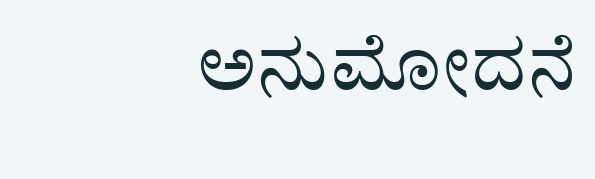ಅನುಮೋದನೆ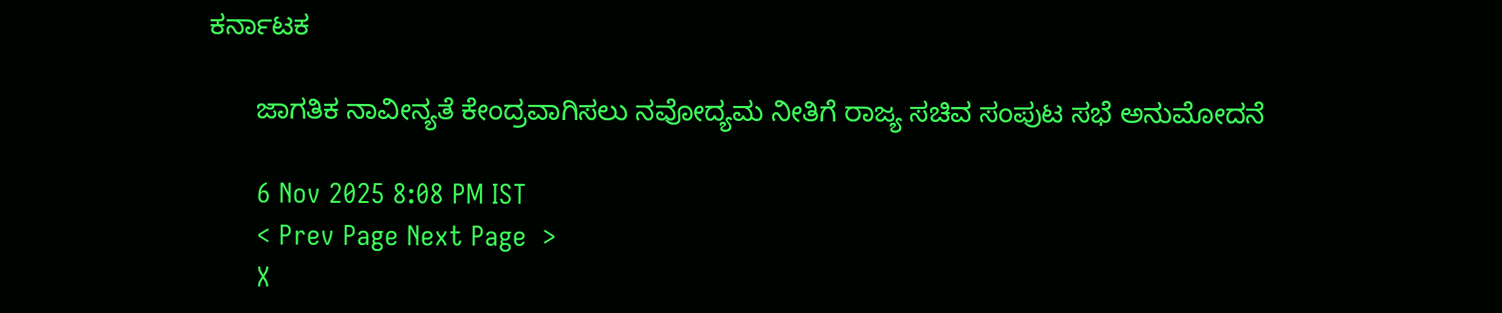ಕರ್ನಾಟಕ

      ಜಾಗತಿಕ ನಾವೀನ್ಯತೆ ಕೇಂದ್ರವಾಗಿಸಲು ನವೋದ್ಯಮ ನೀತಿಗೆ ರಾಜ್ಯ ಸಚಿವ ಸಂಪುಟ ಸಭೆ ಅನುಮೋದನೆ

      6 Nov 2025 8:08 PM IST
      < Prev Page Next Page  >
      X